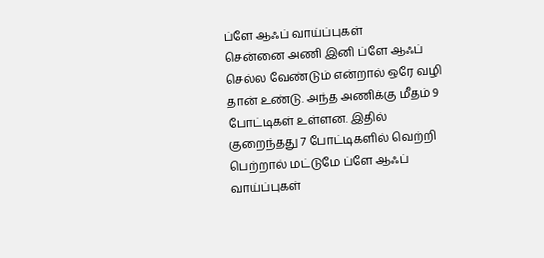ப்ளே ஆஃப் வாய்ப்புகள்
சென்னை அணி இனி ப்ளே ஆஃப் செல்ல வேண்டும் என்றால் ஒரே வழி தான் உண்டு. அந்த அணிக்கு மீதம் 9 போட்டிகள் உள்ளன. இதில் குறைந்தது 7 போட்டிகளில் வெற்றி பெற்றால் மட்டுமே ப்ளே ஆஃப் வாய்ப்புகள்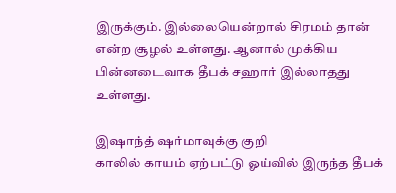இருக்கும். இல்லையென்றால் சிரமம் தான் என்ற சூழல் உள்ளது. ஆனால் முக்கிய பின்னடைவாக தீபக் சஹார் இல்லாதது உள்ளது.

இஷாந்த் ஷர்மாவுக்கு குறி
காலில் காயம் ஏற்பட்டு ஓய்வில் இருந்த தீபக்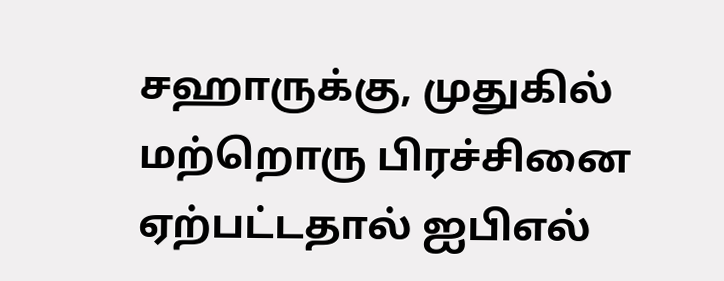சஹாருக்கு, முதுகில் மற்றொரு பிரச்சினை ஏற்பட்டதால் ஐபிஎல்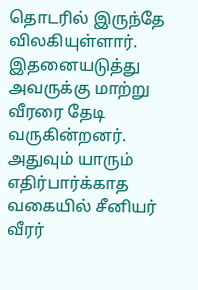தொடரில் இருந்தே விலகியுள்ளார். இதனையடுத்து அவருக்கு மாற்று வீரரை தேடி வருகின்றனர். அதுவும் யாரும் எதிர்பார்க்காத வகையில் சீனியர் வீரர்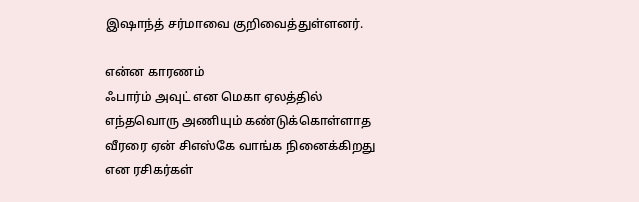இஷாந்த் சர்மாவை குறிவைத்துள்ளனர்.

என்ன காரணம்
ஃபார்ம் அவுட் என மெகா ஏலத்தில் எந்தவொரு அணியும் கண்டுக்கொள்ளாத வீரரை ஏன் சிஎஸ்கே வாங்க நினைக்கிறது என ரசிகர்கள்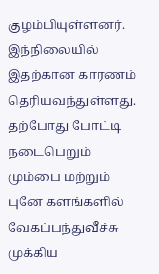குழம்பியுள்ளனர். இந்நிலையில் இதற்கான காரணம் தெரியவந்துள்ளது. தற்போது போட்டி நடைபெறும் மும்பை மற்றும் புனே களங்களில் வேகப்பந்துவீச்சு முக்கிய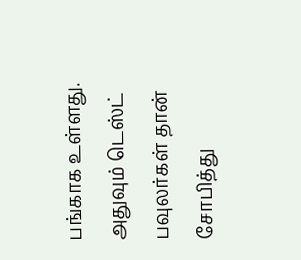பங்காக உள்ளது. அதுவும் டெஸ்ட் பவுலர்கள் தான் சோபித்து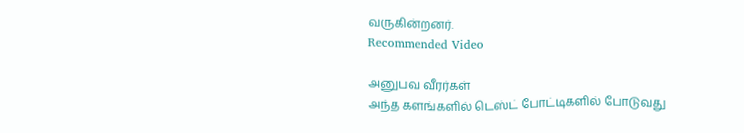வருகின்றனர்.
Recommended Video

அனுபவ வீரர்கள்
அந்த களங்களில் டெஸ்ட் போட்டிகளில் போடுவது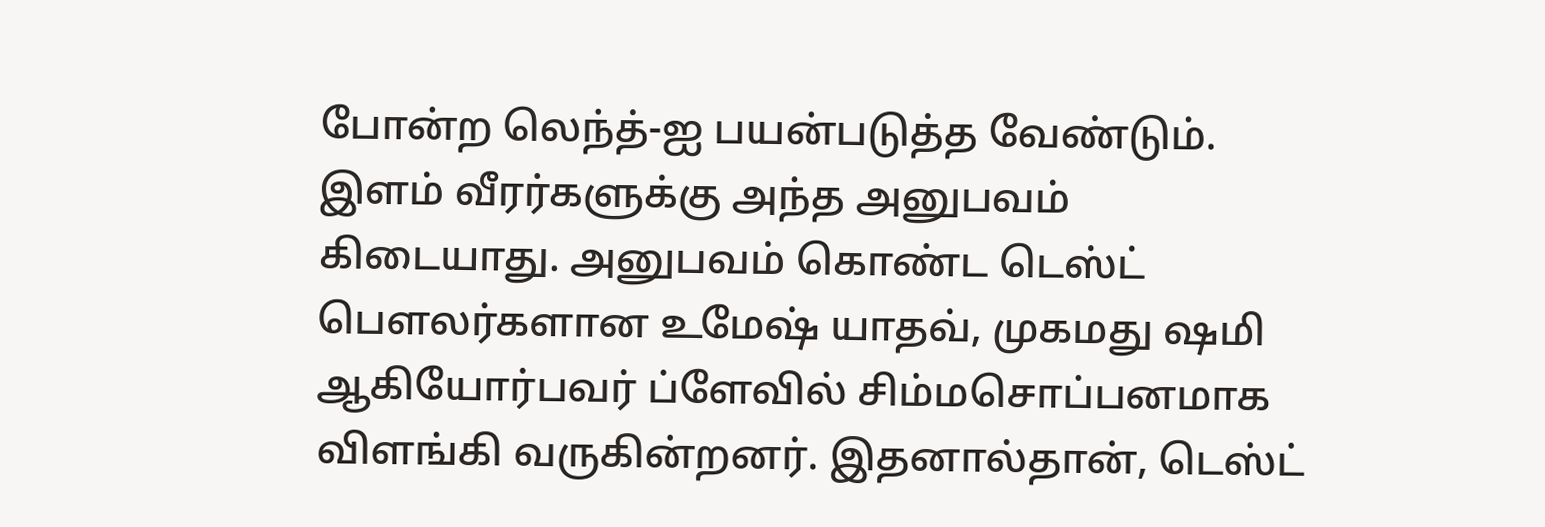போன்ற லெந்த்-ஐ பயன்படுத்த வேண்டும். இளம் வீரர்களுக்கு அந்த அனுபவம் கிடையாது. அனுபவம் கொண்ட டெஸ்ட் பௌலர்களான உமேஷ் யாதவ், முகமது ஷமி ஆகியோர்பவர் ப்ளேவில் சிம்மசொப்பனமாக விளங்கி வருகின்றனர். இதனால்தான், டெஸ்ட்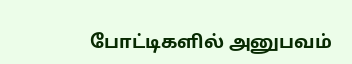போட்டிகளில் அனுபவம்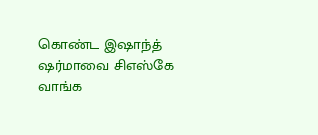கொண்ட இஷாந்த் ஷர்மாவை சிஎஸ்கே வாங்க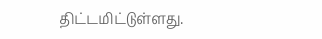திட்டமிட்டுள்ளது.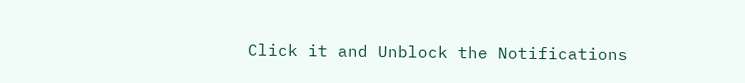Click it and Unblock the Notifications